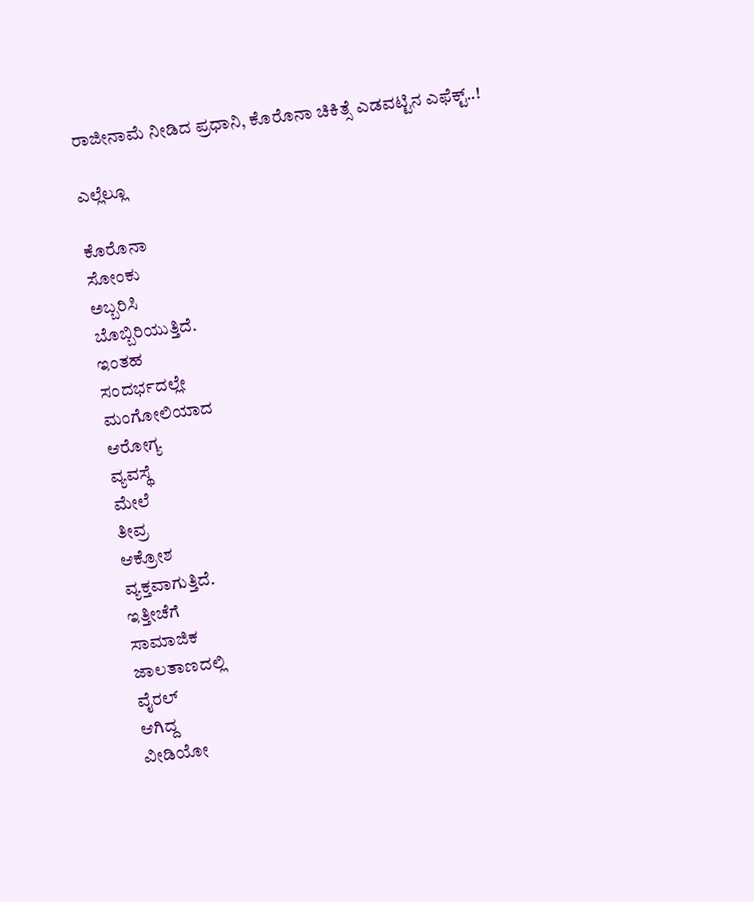ರಾಜೀನಾಮೆ ನೀಡಿದ ಪ್ರಧಾನಿ, ಕೊರೊನಾ ಚಿಕಿತ್ಸೆ ಎಡವಟ್ಟಿನ ಎಫೆಕ್ಟ್..!

ಎಲ್ಲೆಲ್ಲೂ

ಕೊರೊನಾ
ಸೋಂಕು
ಅಬ್ಬರಿಸಿ
ಬೊಬ್ಬಿರಿಯುತ್ತಿದೆ.
ಇಂತಹ
ಸಂದರ್ಭದಲ್ಲೇ
ಮಂಗೋಲಿಯಾದ
ಆರೋಗ್ಯ
ವ್ಯವಸ್ಥೆ
ಮೇಲೆ
ತೀವ್ರ
ಆಕ್ರೋಶ
ವ್ಯಕ್ತವಾಗುತ್ತಿದೆ.
ಇತ್ತೀಚೆಗೆ
ಸಾಮಾಜಿಕ
ಜಾಲತಾಣದಲ್ಲಿ
ವೈರಲ್
ಆಗಿದ್ದ
ವೀಡಿಯೋ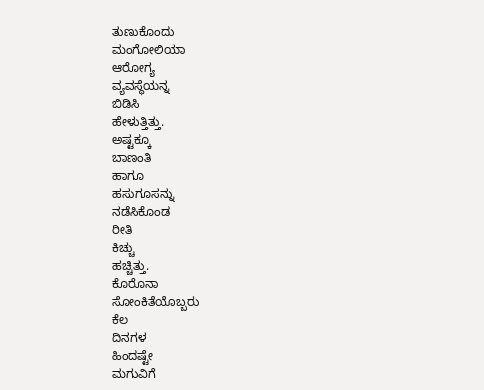ತುಣುಕೊಂದು
ಮಂಗೋಲಿಯಾ
ಆರೋಗ್ಯ
ವ್ಯವಸ್ಥೆಯನ್ನ
ಬಿಡಿಸಿ
ಹೇಳುತ್ತಿತ್ತು.
ಅಷ್ಟಕ್ಕೂ
ಬಾಣಂತಿ
ಹಾಗೂ
ಹಸುಗೂಸನ್ನು
ನಡೆಸಿಕೊಂಡ
ರೀತಿ
ಕಿಚ್ಚು
ಹಚ್ಚಿತ್ತು.
ಕೊರೊನಾ
ಸೋಂಕಿತೆಯೊಬ್ಬರು
ಕೆಲ
ದಿನಗಳ
ಹಿಂದಷ್ಟೇ
ಮಗುವಿಗೆ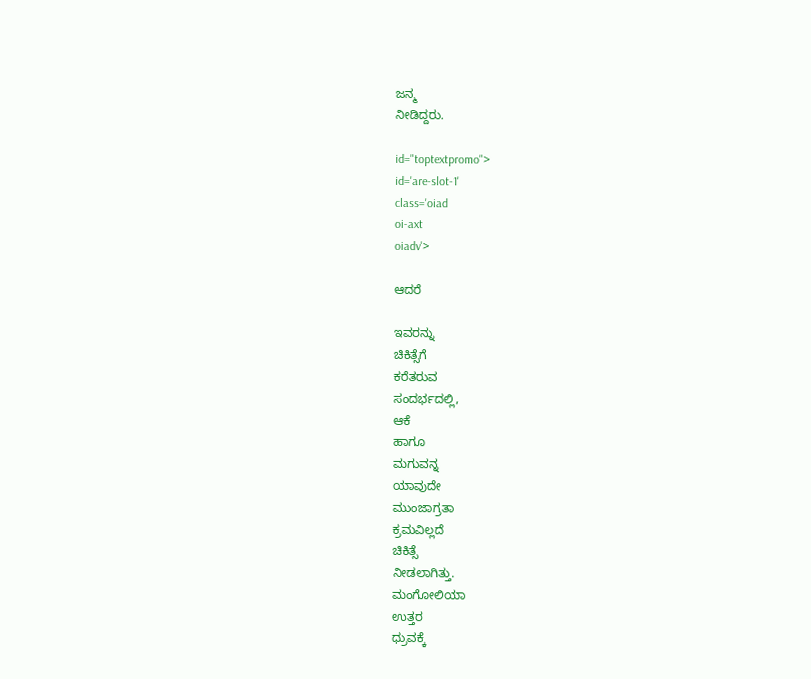ಜನ್ಮ
ನೀಡಿದ್ದರು.

id="toptextpromo">
id='are-slot-1'
class='oiad
oi-axt
oiadv'>

ಆದರೆ

ಇವರನ್ನು
ಚಿಕಿತ್ಸೆಗೆ
ಕರೆತರುವ
ಸಂದರ್ಭದಲ್ಲಿ,
ಆಕೆ
ಹಾಗೂ
ಮಗುವನ್ನ
ಯಾವುದೇ
ಮುಂಜಾಗ್ರತಾ
ಕ್ರಮವಿಲ್ಲದೆ
ಚಿಕಿತ್ಸೆ
ನೀಡಲಾಗಿತ್ತು.
ಮಂಗೋಲಿಯಾ
ಉತ್ತರ
ಧ್ರುವಕ್ಕೆ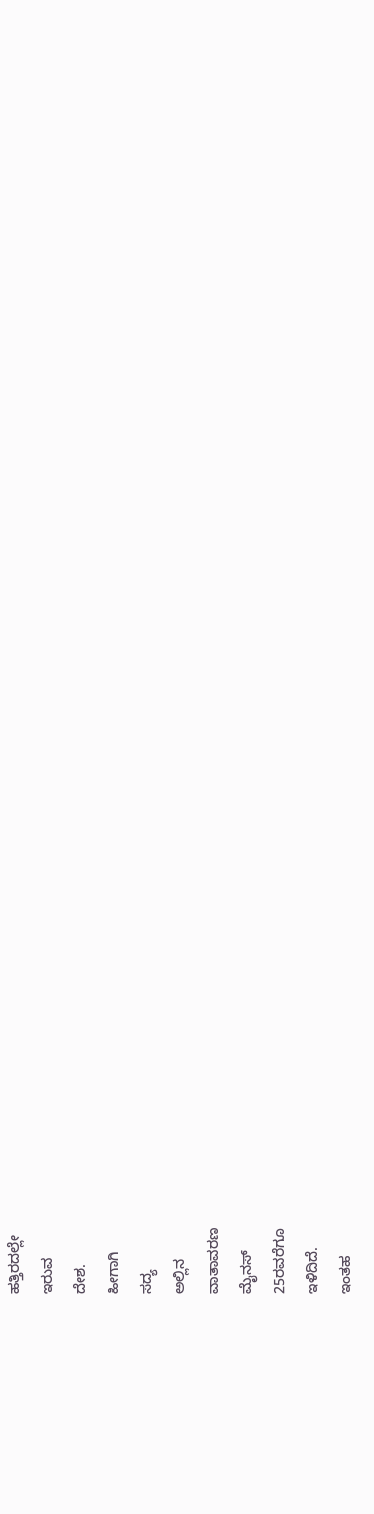ಹತ್ತಿರದಲ್ಲೇ
ಇರುವ
ದೇಶ.
ಹೀಗಾಗಿ
ಸದ್ಯ
ಅಲ್ಲಿನ
ವಾತಾವರಣ
ಮೈನಸ್
25ರವರೆಗೂ
ಇಳಿದಿದೆ.
ಇಂತಹ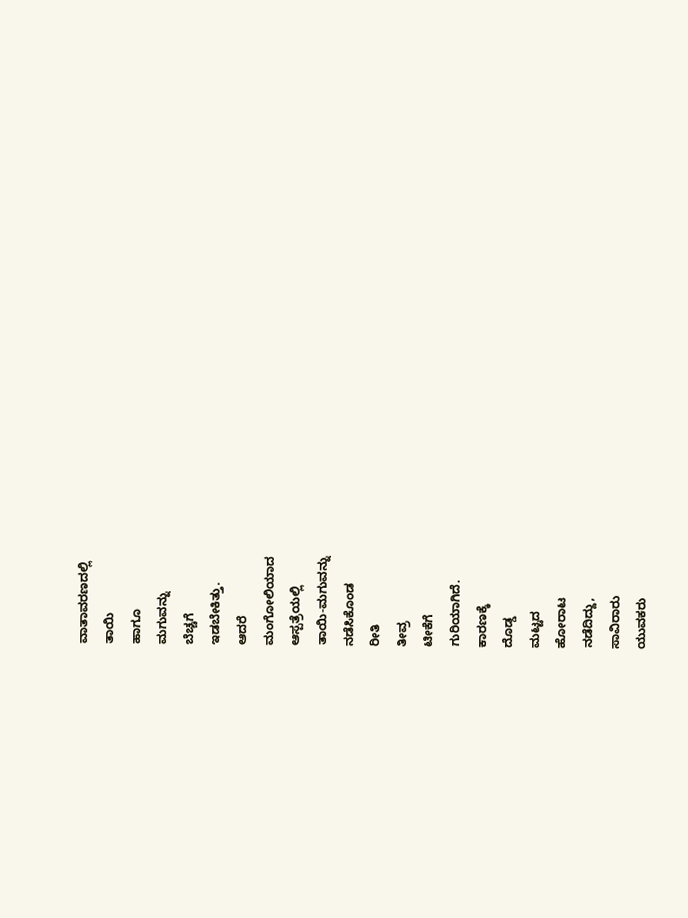ವಾತಾವರಣದಲ್ಲಿ
ತಾಯಿ
ಹಾಗೂ
ಮಗುವನ್ನು
ಬೆಚ್ಚಗೆ
ಇಡಬೇಕಿತ್ತು.
ಆದರೆ
ಮಂಗೋಲಿಯಾದ
ಆಸ್ಪತ್ರೆಯಲ್ಲಿ
ತಾಯಿ-ಮಗುವನ್ನು
ನಡೆಸಿಕೊಂಡ
ರೀತಿ
ತೀವ್ರ
ಟೀಕೆಗೆ
ಗುರಿಯಾಗಿದೆ.
ಕಾರಣಕ್ಕೆ
ದೊಡ್ಡ
ಮಟ್ಟದ
ಹೋರಾಟ
ನಡೆದಿದ್ದು,
ಸಾವಿರಾರು
ಯುವಕರು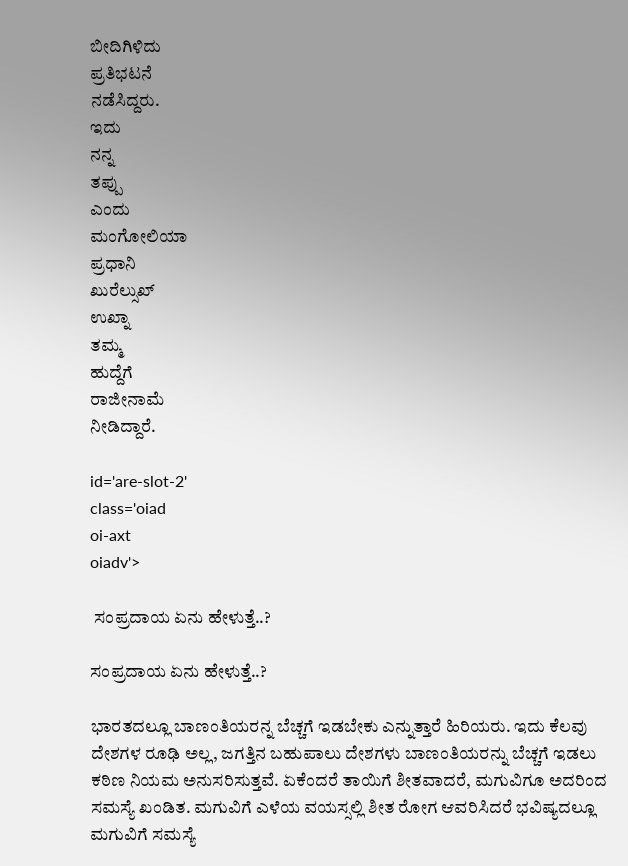ಬೀದಿಗಿಳಿದು
ಪ್ರತಿಭಟನೆ
ನಡೆಸಿದ್ದರು.
ಇದು
ನನ್ನ
ತಪ್ಪು
ಎಂದು
ಮಂಗೋಲಿಯಾ
ಪ್ರಧಾನಿ
ಖುರೆಲ್ಸುಖ್
ಉಖ್ನಾ
ತಮ್ಮ
ಹುದ್ದೆಗೆ
ರಾಜೀನಾಮೆ
ನೀಡಿದ್ದಾರೆ.

id='are-slot-2'
class='oiad
oi-axt
oiadv'>

 ಸಂಪ್ರದಾಯ ಏನು ಹೇಳುತ್ತೆ..?

ಸಂಪ್ರದಾಯ ಏನು ಹೇಳುತ್ತೆ..?

ಭಾರತದಲ್ಲೂ ಬಾಣಂತಿಯರನ್ನ ಬೆಚ್ಚಗೆ ಇಡಬೇಕು ಎನ್ನುತ್ತಾರೆ ಹಿರಿಯರು. ಇದು ಕೆಲವು ದೇಶಗಳ ರೂಢಿ ಅಲ್ಲ, ಜಗತ್ತಿನ ಬಹುಪಾಲು ದೇಶಗಳು ಬಾಣಂತಿಯರನ್ನು ಬೆಚ್ಚಗೆ ಇಡಲು ಕಠಿಣ ನಿಯಮ ಅನುಸರಿಸುತ್ತವೆ. ಏಕೆಂದರೆ ತಾಯಿಗೆ ಶೀತವಾದರೆ, ಮಗುವಿಗೂ ಅದರಿಂದ ಸಮಸ್ಯೆ ಖಂಡಿತ. ಮಗುವಿಗೆ ಎಳೆಯ ವಯಸ್ಸಲ್ಲಿ ಶೀತ ರೋಗ ಆವರಿಸಿದರೆ ಭವಿಷ್ಯದಲ್ಲೂ ಮಗುವಿಗೆ ಸಮಸ್ಯೆ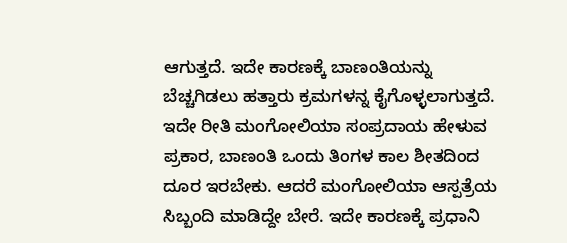ಆಗುತ್ತದೆ. ಇದೇ ಕಾರಣಕ್ಕೆ ಬಾಣಂತಿಯನ್ನು ಬೆಚ್ಚಗಿಡಲು ಹತ್ತಾರು ಕ್ರಮಗಳನ್ನ ಕೈಗೊಳ್ಳಲಾಗುತ್ತದೆ. ಇದೇ ರೀತಿ ಮಂಗೋಲಿಯಾ ಸಂಪ್ರದಾಯ ಹೇಳುವ ಪ್ರಕಾರ, ಬಾಣಂತಿ ಒಂದು ತಿಂಗಳ ಕಾಲ ಶೀತದಿಂದ ದೂರ ಇರಬೇಕು. ಆದರೆ ಮಂಗೋಲಿಯಾ ಆಸ್ಪತ್ರೆಯ ಸಿಬ್ಬಂದಿ ಮಾಡಿದ್ದೇ ಬೇರೆ. ಇದೇ ಕಾರಣಕ್ಕೆ ಪ್ರಧಾನಿ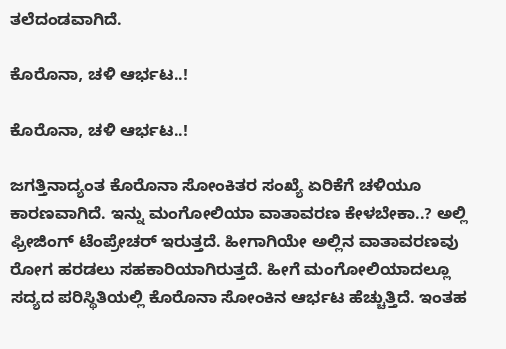ತಲೆದಂಡವಾಗಿದೆ.

ಕೊರೊನಾ, ಚಳಿ ಆರ್ಭಟ..!

ಕೊರೊನಾ, ಚಳಿ ಆರ್ಭಟ..!

ಜಗತ್ತಿನಾದ್ಯಂತ ಕೊರೊನಾ ಸೋಂಕಿತರ ಸಂಖ್ಯೆ ಏರಿಕೆಗೆ ಚಳಿಯೂ ಕಾರಣವಾಗಿದೆ. ಇನ್ನು ಮಂಗೋಲಿಯಾ ವಾತಾವರಣ ಕೇಳಬೇಕಾ..? ಅಲ್ಲಿ ಫ್ರೀಜಿಂಗ್ ಟೆಂಪ್ರೇಚರ್ ಇರುತ್ತದೆ. ಹೀಗಾಗಿಯೇ ಅಲ್ಲಿನ ವಾತಾವರಣವು ರೋಗ ಹರಡಲು ಸಹಕಾರಿಯಾಗಿರುತ್ತದೆ. ಹೀಗೆ ಮಂಗೋಲಿಯಾದಲ್ಲೂ ಸದ್ಯದ ಪರಿಸ್ಥಿತಿಯಲ್ಲಿ ಕೊರೊನಾ ಸೋಂಕಿನ ಆರ್ಭಟ ಹೆಚ್ಚುತ್ತಿದೆ. ಇಂತಹ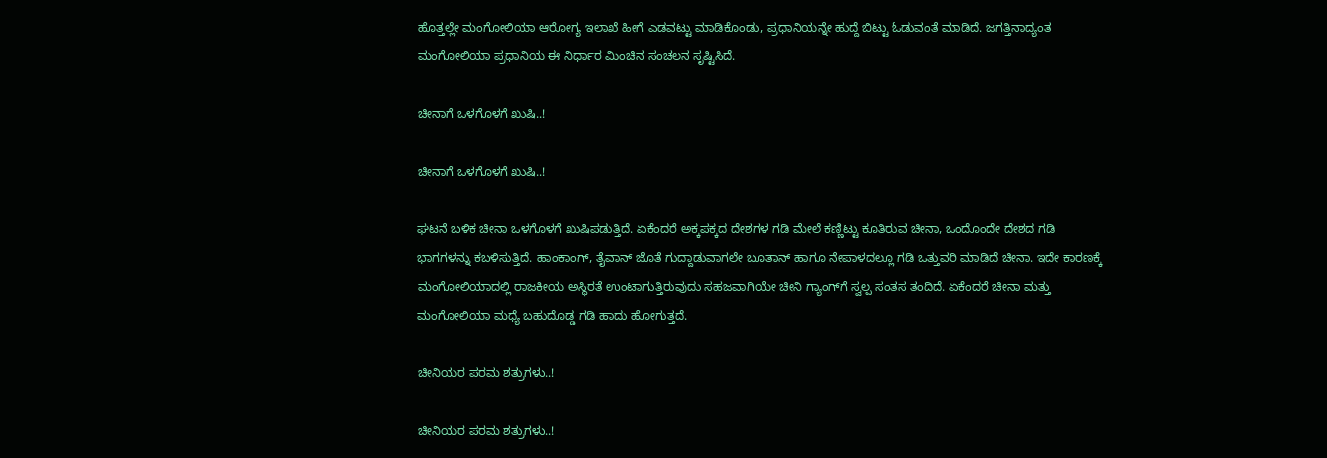ಹೊತ್ತಲ್ಲೇ ಮಂಗೋಲಿಯಾ ಆರೋಗ್ಯ ಇಲಾಖೆ ಹೀಗೆ ಎಡವಟ್ಟು ಮಾಡಿಕೊಂಡು, ಪ್ರಧಾನಿಯನ್ನೇ ಹುದ್ದೆ ಬಿಟ್ಟು ಓಡುವಂತೆ ಮಾಡಿದೆ. ಜಗತ್ತಿನಾದ್ಯಂತ ಮಂಗೋಲಿಯಾ ಪ್ರಧಾನಿಯ ಈ ನಿರ್ಧಾರ ಮಿಂಚಿನ ಸಂಚಲನ ಸೃಷ್ಟಿಸಿದೆ.

ಚೀನಾಗೆ ಒಳಗೊಳಗೆ ಖುಷಿ..!

ಚೀನಾಗೆ ಒಳಗೊಳಗೆ ಖುಷಿ..!

ಘಟನೆ ಬಳಿಕ ಚೀನಾ ಒಳಗೊಳಗೆ ಖುಷಿಪಡುತ್ತಿದೆ. ಏಕೆಂದರೆ ಅಕ್ಕಪಕ್ಕದ ದೇಶಗಳ ಗಡಿ ಮೇಲೆ ಕಣ್ಣಿಟ್ಟು ಕೂತಿರುವ ಚೀನಾ, ಒಂದೊಂದೇ ದೇಶದ ಗಡಿ ಭಾಗಗಳನ್ನು ಕಬಳಿಸುತ್ತಿದೆ. ಹಾಂಕಾಂಗ್, ತೈವಾನ್ ಜೊತೆ ಗುದ್ದಾಡುವಾಗಲೇ ಬೂತಾನ್ ಹಾಗೂ ನೇಪಾಳದಲ್ಲೂ ಗಡಿ ಒತ್ತುವರಿ ಮಾಡಿದೆ ಚೀನಾ. ಇದೇ ಕಾರಣಕ್ಕೆ ಮಂಗೋಲಿಯಾದಲ್ಲಿ ರಾಜಕೀಯ ಅಸ್ಥಿರತೆ ಉಂಟಾಗುತ್ತಿರುವುದು ಸಹಜವಾಗಿಯೇ ಚೀನಿ ಗ್ಯಾಂಗ್‌ಗೆ ಸ್ವಲ್ಪ ಸಂತಸ ತಂದಿದೆ. ಏಕೆಂದರೆ ಚೀನಾ ಮತ್ತು ಮಂಗೋಲಿಯಾ ಮಧ್ಯೆ ಬಹುದೊಡ್ಡ ಗಡಿ ಹಾದು ಹೋಗುತ್ತದೆ.

ಚೀನಿಯರ ಪರಮ ಶತ್ರುಗಳು..!

ಚೀನಿಯರ ಪರಮ ಶತ್ರುಗಳು..!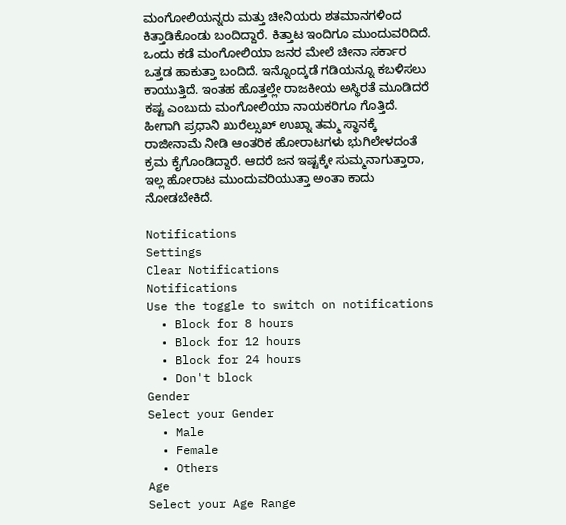ಮಂಗೋಲಿಯನ್ನರು ಮತ್ತು ಚೀನಿಯರು ಶತಮಾನಗಳಿಂದ ಕಿತ್ತಾಡಿಕೊಂಡು ಬಂದಿದ್ದಾರೆ. ಕಿತ್ತಾಟ ಇಂದಿಗೂ ಮುಂದುವರಿದಿದೆ. ಒಂದು ಕಡೆ ಮಂಗೋಲಿಯಾ ಜನರ ಮೇಲೆ ಚೀನಾ ಸರ್ಕಾರ ಒತ್ತಡ ಹಾಕುತ್ತಾ ಬಂದಿದೆ. ಇನ್ನೊಂದ್ಕಡೆ ಗಡಿಯನ್ನೂ ಕಬಳಿಸಲು ಕಾಯುತ್ತಿದೆ. ಇಂತಹ ಹೊತ್ತಲ್ಲೇ ರಾಜಕೀಯ ಅಸ್ಥಿರತೆ ಮೂಡಿದರೆ ಕಷ್ಟ ಎಂಬುದು ಮಂಗೋಲಿಯಾ ನಾಯಕರಿಗೂ ಗೊತ್ತಿದೆ. ಹೀಗಾಗಿ ಪ್ರಧಾನಿ ಖುರೆಲ್ಸುಖ್ ಉಖ್ನಾ ತಮ್ಮ ಸ್ಥಾನಕ್ಕೆ ರಾಜೀನಾಮೆ ನೀಡಿ ಆಂತರಿಕ ಹೋರಾಟಗಳು ಭುಗಿಲೇಳದಂತೆ ಕ್ರಮ ಕೈಗೊಂಡಿದ್ದಾರೆ. ಆದರೆ ಜನ ಇಷ್ಟಕ್ಕೇ ಸುಮ್ಮನಾಗುತ್ತಾರಾ, ಇಲ್ಲ ಹೋರಾಟ ಮುಂದುವರಿಯುತ್ತಾ ಅಂತಾ ಕಾದು ನೋಡಬೇಕಿದೆ.

Notifications
Settings
Clear Notifications
Notifications
Use the toggle to switch on notifications
  • Block for 8 hours
  • Block for 12 hours
  • Block for 24 hours
  • Don't block
Gender
Select your Gender
  • Male
  • Female
  • Others
Age
Select your Age Range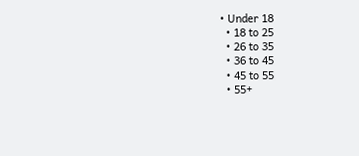• Under 18
  • 18 to 25
  • 26 to 35
  • 36 to 45
  • 45 to 55
  • 55+